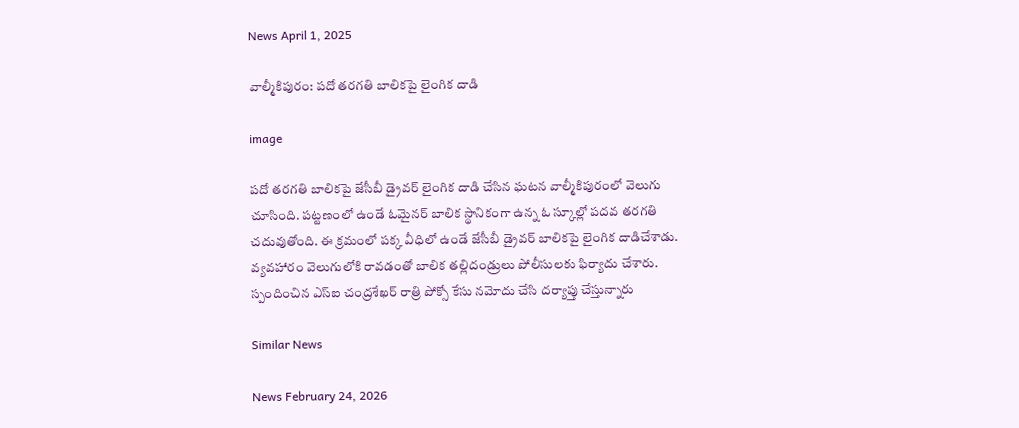News April 1, 2025

వాల్మీకిపురం: పదో తరగతి బాలికపై లైంగిక దాడి

image

పదో తరగతి బాలికపై జేసీబీ డ్రైవర్ లైంగిక దాడి చేసిన ఘటన వాల్మీకిపురంలో వెలుగు చూసింది. పట్టణంలో ఉండే ఓమైనర్ బాలిక స్థానికంగా ఉన్న ఓ స్కూల్లో పదవ తరగతి చదువుతోంది. ఈ క్రమంలో పక్క వీధిలో ఉండే జేసీబీ డ్రైవర్ బాలికపై లైంగిక దాడిచేశాడు. వ్యవహారం వెలుగులోకి రావడంతో బాలిక తల్లిదండ్రులు పోలీసులకు ఫిర్యాదు చేశారు. స్పందించిన ఎస్ఐ చంద్రశేఖర్ రాత్రి పోక్సో కేసు నమోదు చేసి దర్యాప్తు చేస్తున్నారు

Similar News

News February 24, 2026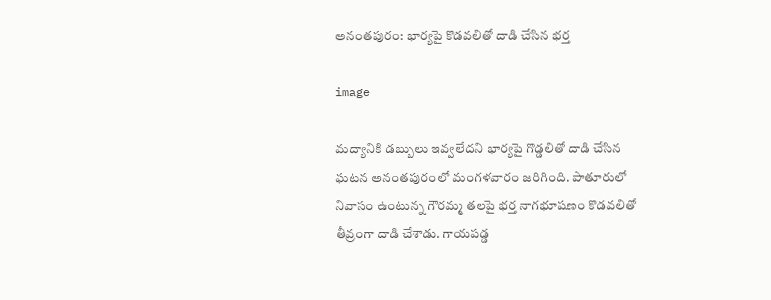అనంతపురం: భార్యపై కొడవలితో దాడి చేసిన భర్త

image

మద్యానికి డబ్బులు ఇవ్వలేదని భార్యపై గొడ్డలితో దాడి చేసిన ఘటన అనంతపురంలో మంగళవారం జరిగింది. పాతూరులో నివాసం ఉంటున్న గౌరమ్మ తలపై భర్త నాగభూషణం కొడవలితో తీవ్రంగా దాడి చేశాడు. గాయపడ్డ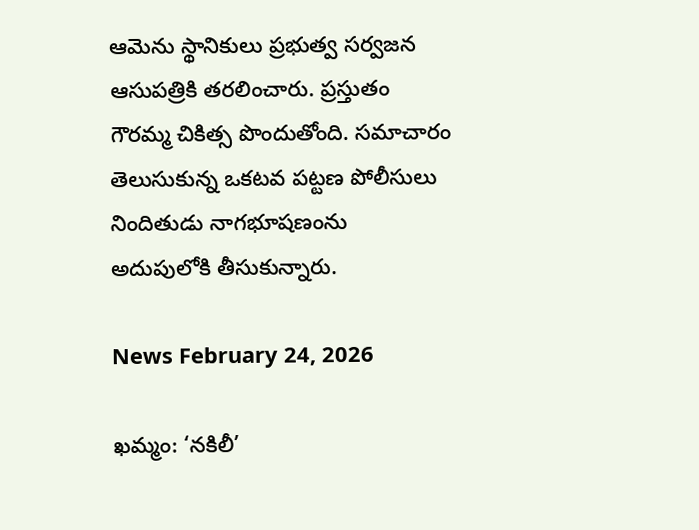ఆమెను స్థానికులు ప్రభుత్వ సర్వజన ఆసుపత్రికి తరలించారు. ప్రస్తుతం గౌరమ్మ చికిత్స పొందుతోంది. సమాచారం తెలుసుకున్న ఒకటవ పట్టణ పోలీసులు నిందితుడు నాగభూషణంను అదుపులోకి తీసుకున్నారు.

News February 24, 2026

ఖమ్మం: ‘నకిలీ’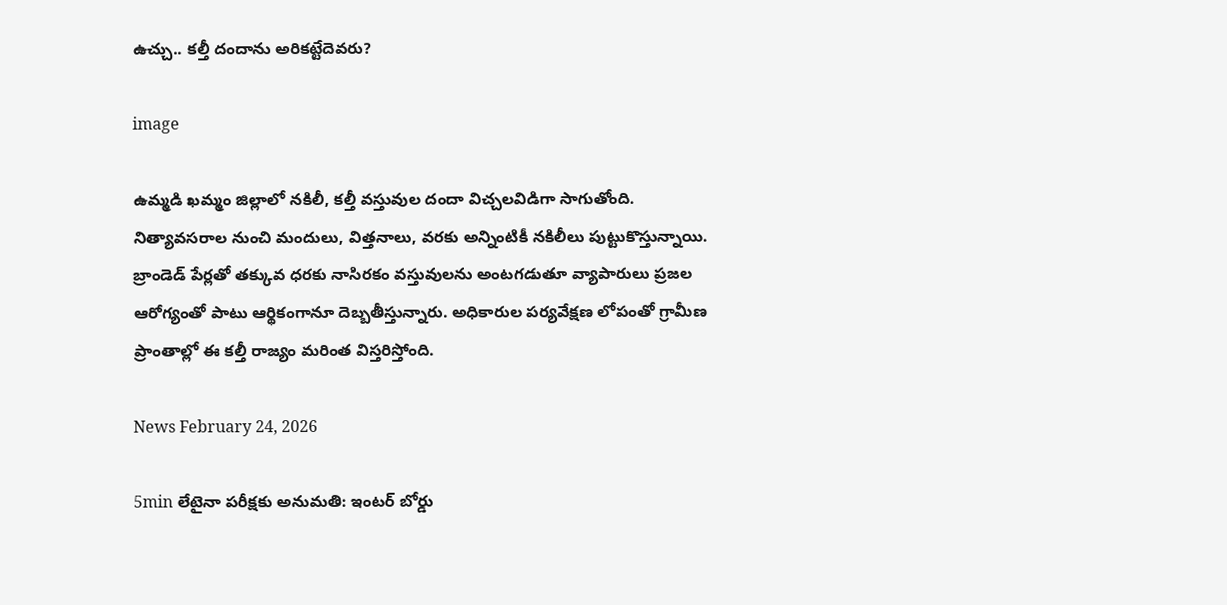ఉచ్చు.. కల్తీ దందాను అరికట్టేదెవరు?

image

ఉమ్మడి ఖమ్మం జిల్లాలో నకిలీ, కల్తీ వస్తువుల దందా విచ్చలవిడిగా సాగుతోంది. నిత్యావసరాల నుంచి మందులు, విత్తనాలు, వరకు అన్నింటికీ నకిలీలు పుట్టుకొస్తున్నాయి. బ్రాండెడ్ పేర్లతో తక్కువ ధరకు నాసిరకం వస్తువులను అంటగడుతూ వ్యాపారులు ప్రజల ఆరోగ్యంతో పాటు ఆర్థికంగానూ దెబ్బతీస్తున్నారు. అధికారుల పర్యవేక్షణ లోపంతో గ్రామీణ ప్రాంతాల్లో ఈ కల్తీ రాజ్యం మరింత విస్తరిస్తోంది.

News February 24, 2026

5min లేటైనా పరీక్షకు అనుమతి: ఇంటర్ బోర్డు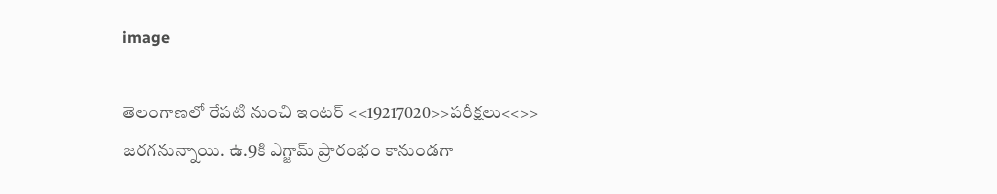image

తెలంగాణలో రేపటి నుంచి ఇంటర్ <<19217020>>పరీక్షలు<<>> జరగనున్నాయి. ఉ.9కి ఎగ్జామ్ ప్రారంభం కానుండగా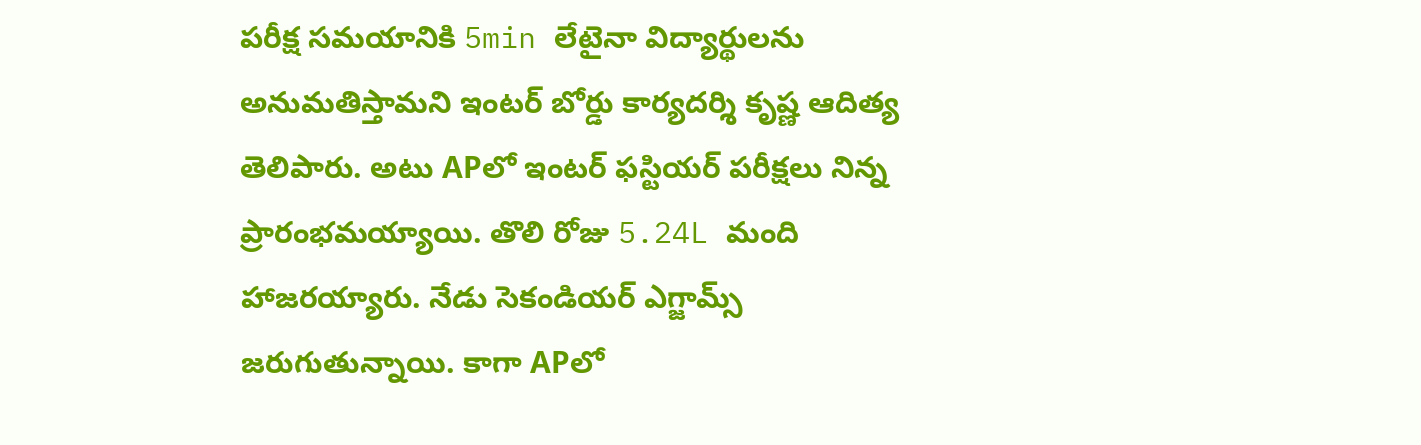పరీక్ష సమయానికి 5min లేటైనా విద్యార్థులను అనుమతిస్తామని ఇంటర్ బోర్డు కార్యదర్శి కృష్ణ ఆదిత్య తెలిపారు. అటు APలో ఇంటర్ ఫస్టియర్ పరీక్షలు నిన్న ప్రారంభమయ్యాయి. తొలి రోజు 5.24L మంది హాజరయ్యారు. నేడు సెకండియర్ ఎగ్జామ్స్ జరుగుతున్నాయి. కాగా APలో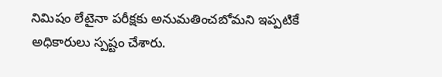నిమిషం లేటైనా పరీక్షకు అనుమతించబోమని ఇప్పటికే అధికారులు స్పష్టం చేశారు.